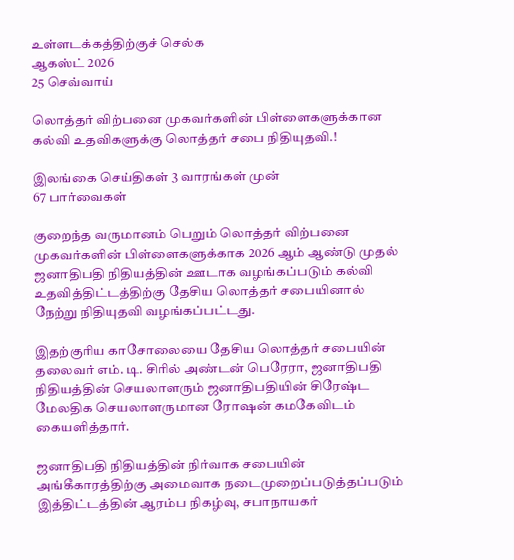உள்ளடக்கத்திற்குச் செல்க
ஆகஸ்ட் 2026
25 செவ்வாய்

லொத்தர் விற்பனை முகவர்களின் பிள்ளைகளுக்கான கல்வி உதவிகளுக்கு லொத்தர் சபை நிதியுதவி.!

இலங்கை செய்திகள் 3 வாரங்கள் முன்
67 பார்வைகள்

குறைந்த வருமானம் பெறும் லொத்தர் விற்பனை முகவர்களின் பிள்ளைகளுக்காக 2026 ஆம் ஆண்டு முதல் ஜனாதிபதி நிதியத்தின் ஊடாக வழங்கப்படும் கல்வி உதவித்திட்டத்திற்கு தேசிய லொத்தர் சபையினால் நேற்று நிதியுதவி வழங்கப்பட்டது.

இதற்குரிய காசோலையை தேசிய லொத்தர் சபையின் தலைவர் எம். டி. சிரில் அண்டன் பெரேரா, ஜனாதிபதி நிதியத்தின் செயலாளரும் ஜனாதிபதியின் சிரேஷ்ட மேலதிக செயலாளருமான ரோஷன் கமகேவிடம் கையளித்தார்.

ஜனாதிபதி நிதியத்தின் நிர்வாக சபையின் அங்கீகாரத்திற்கு அமைவாக நடைமுறைப்படுத்தப்படும் இத்திட்டத்தின் ஆரம்ப நிகழ்வு, சபாநாயகர்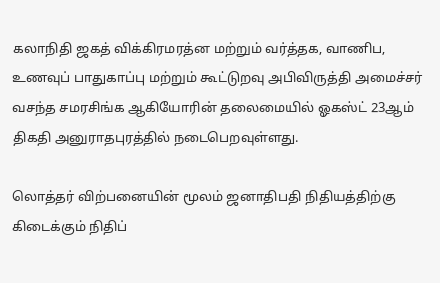கலாநிதி ஜகத் விக்கிரமரத்ன மற்றும் வர்த்தக, வாணிப, உணவுப் பாதுகாப்பு மற்றும் கூட்டுறவு அபிவிருத்தி அமைச்சர் வசந்த சமரசிங்க ஆகியோரின் தலைமையில் ஓகஸ்ட் 23ஆம் திகதி அனுராதபுரத்தில் நடைபெறவுள்ளது.

லொத்தர் விற்பனையின் மூலம் ஜனாதிபதி நிதியத்திற்கு கிடைக்கும் நிதிப்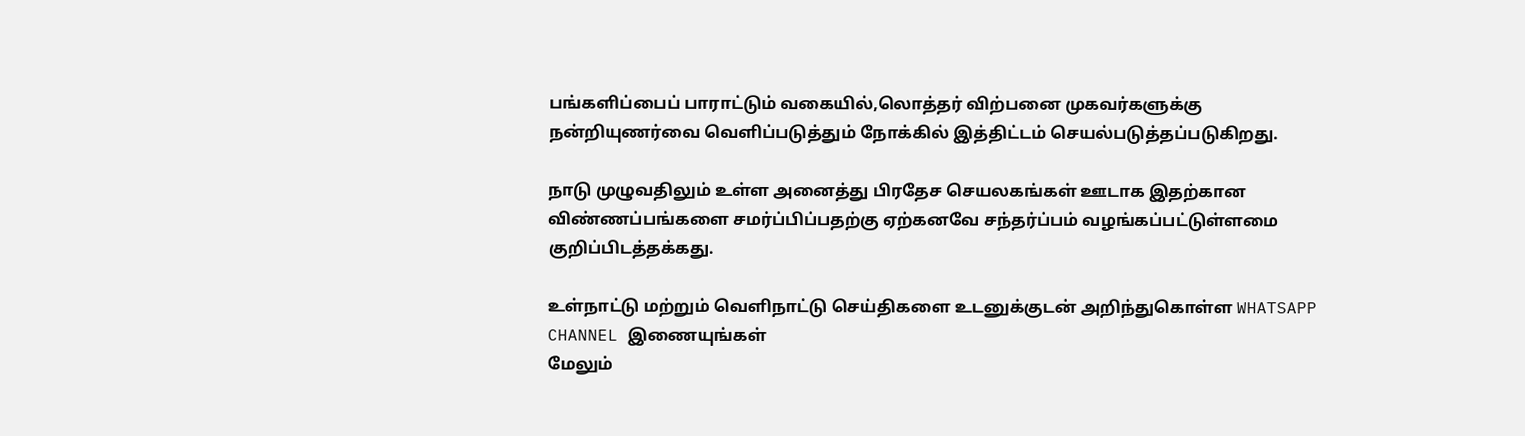பங்களிப்பைப் பாராட்டும் வகையில்,லொத்தர் விற்பனை முகவர்களுக்கு நன்றியுணர்வை வெளிப்படுத்தும் நோக்கில் இத்திட்டம் செயல்படுத்தப்படுகிறது.

நாடு முழுவதிலும் உள்ள அனைத்து பிரதேச செயலகங்கள் ஊடாக இதற்கான விண்ணப்பங்களை சமர்ப்பிப்பதற்கு ஏற்கனவே சந்தர்ப்பம் வழங்கப்பட்டுள்ளமை குறிப்பிடத்தக்கது.

உள்நாட்டு மற்றும் வெளிநாட்டு செய்திகளை உடனுக்குடன் அறிந்துகொள்ள WHATSAPP CHANNEL இணையுங்கள்
மேலும்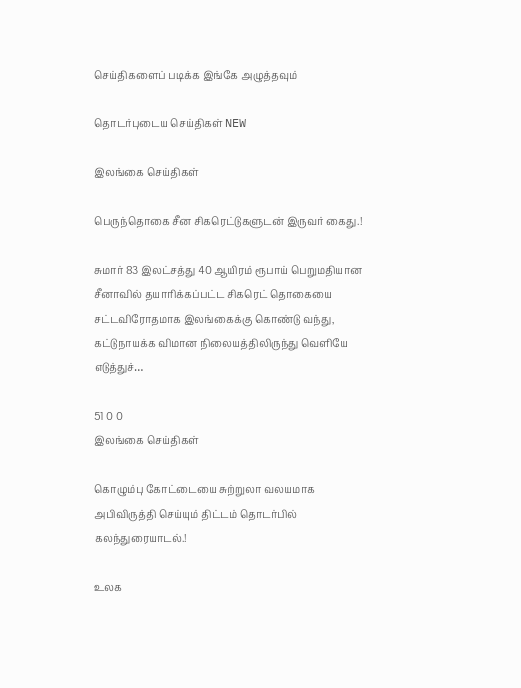செய்திகளைப் படிக்க இங்கே அழுத்தவும்

தொடர்புடைய செய்திகள் NEW

இலங்கை செய்திகள்

பெருந்தொகை சீன சிகரெட்டுகளுடன் இருவர் கைது.!

சுமார் 83 இலட்சத்து 40 ஆயிரம் ரூபாய் பெறுமதியான சீனாவில் தயாரிக்கப்பட்ட சிகரெட் தொகையை சட்டவிரோதமாக இலங்கைக்கு கொண்டு வந்து, கட்டுநாயக்க விமான நிலையத்திலிருந்து வெளியே எடுத்துச்…

51 0 0
இலங்கை செய்திகள்

கொழும்பு கோட்டையை சுற்றுலா வலயமாக அபிவிருத்தி செய்யும் திட்டம் தொடர்பில் கலந்துரையாடல்.!

உலக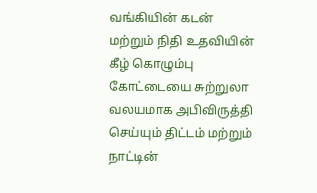வங்கியின் கடன் மற்றும் நிதி உதவியின் கீழ் கொழும்பு கோட்டையை சுற்றுலா வலயமாக அபிவிருத்தி செய்யும் திட்டம் மற்றும் நாட்டின்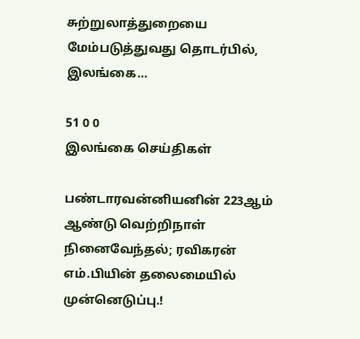சுற்றுலாத்துறையை மேம்படுத்துவது தொடர்பில், இலங்கை…

51 0 0
இலங்கை செய்திகள்

பண்டாரவன்னியனின் 223ஆம் ஆண்டு வெற்றிநாள் நினைவேந்தல்; ரவிகரன் எம்.பியின் தலைமையில் முன்னெடுப்பு.!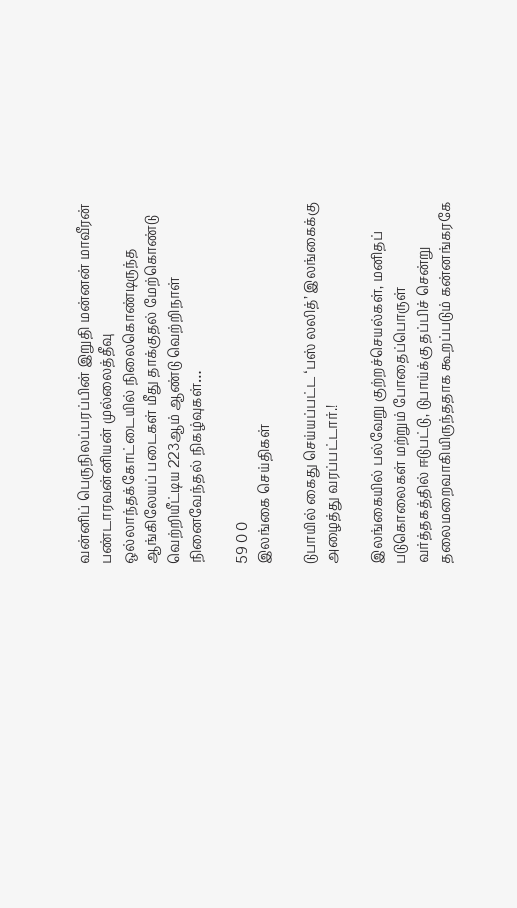வன்னிப் பெருநிலப்பரப்பின் இறுதி மன்னன் மாவீரன் பண்டாரவன்னியன் முல்லைத்தீவு ஒல்லாந்தக்கோட்டையில் நிலைகொண்டிருந்த ஆங்கிலேயப் படைகள் மீது தாக்குதல் மேற்கொண்டு வெற்றியீட்டிய 223ஆம் ஆண்டு வெற்றிநாள் நினைவேந்தல் நிகழ்வுகள்…

59 0 0
இலங்கை செய்திகள்

டுபாயில் கைது செய்யப்பட்ட ‘பஸ் லலித்’ இலங்கைக்கு அழைத்து வரப்பட்டார்.!

இலங்கையில் பல்வேறு குற்றச்செயல்கள், மனிதப் படுகொலைகள் மற்றும் போதைப்பொருள் வர்த்தகத்தில் ஈடுபட்டு, டுபாய்க்கு தப்பிச் சென்று தலைமறைவாகியிருந்ததாக கூறப்படும் கன்னங்கரகே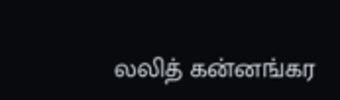லலித் கன்னங்கர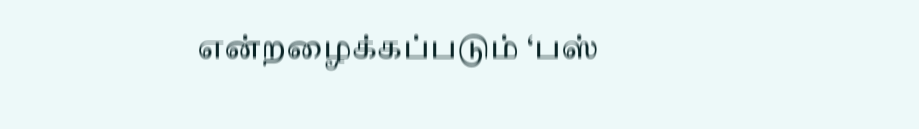என்றழைக்கப்படும் ‘பஸ்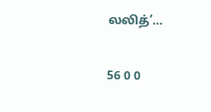லலித்’…

56 0 0